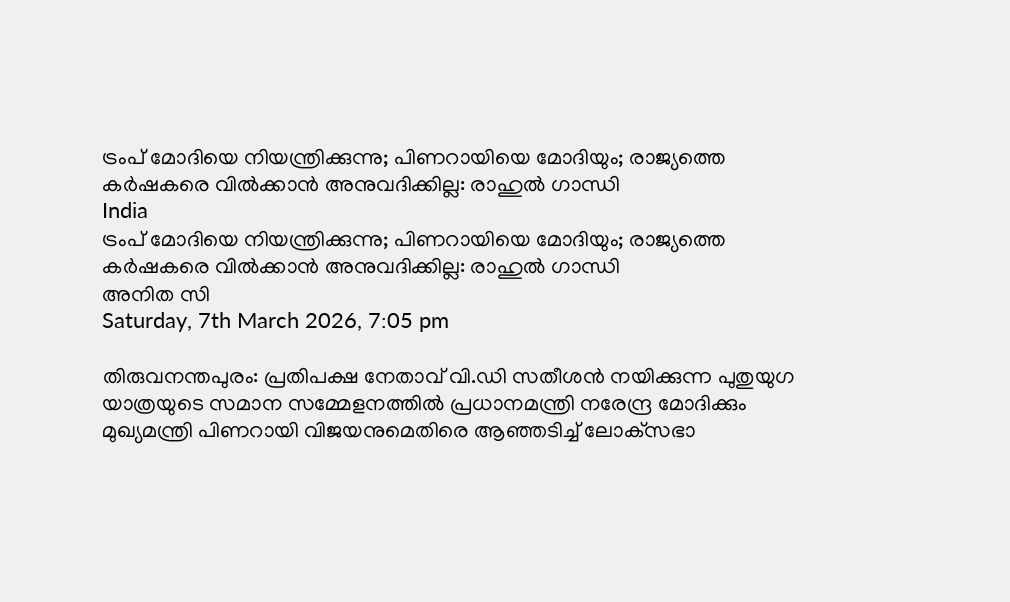ട്രംപ് മോദിയെ നിയന്ത്രിക്കുന്നു; പിണറായിയെ മോദിയും; രാജ്യത്തെ കര്‍ഷകരെ വില്‍ക്കാന്‍ അനുവദിക്കില്ല: രാഹുല്‍ ഗാന്ധി
India
ട്രംപ് മോദിയെ നിയന്ത്രിക്കുന്നു; പിണറായിയെ മോദിയും; രാജ്യത്തെ കര്‍ഷകരെ വില്‍ക്കാന്‍ അനുവദിക്കില്ല: രാഹുല്‍ ഗാന്ധി
അനിത സി
Saturday, 7th March 2026, 7:05 pm

തിരുവനന്തപുരം: പ്രതിപക്ഷ നേതാവ് വി.ഡി സതീശന്‍ നയിക്കുന്ന പുതുയുഗ യാത്രയുടെ സമാന സമ്മേളനത്തില്‍ പ്രധാനമന്ത്രി നരേന്ദ്ര മോദിക്കും മുഖ്യമന്ത്രി പിണറായി വിജയനുമെതിരെ ആഞ്ഞടിച്ച് ലോക്‌സഭാ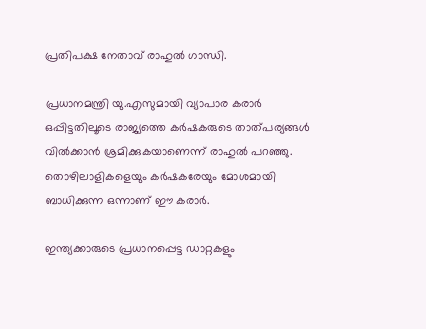പ്രതിപക്ഷ നേതാവ് രാഹുല്‍ ഗാന്ധി.

പ്രധാനമന്ത്രി യു.എസുമായി വ്യാപാര കരാര്‍ ഒപ്പിട്ടതിലൂടെ രാജ്യത്തെ കര്‍ഷകരുടെ താത്പര്യങ്ങള്‍ വില്‍ക്കാന്‍ ശ്രമിക്കുകയാണെന്ന് രാഹുല്‍ പറഞ്ഞു. തൊഴിലാളികളെയും കര്‍ഷകരേയും മോശമായി ബാധിക്കുന്ന ഒന്നാണ് ഈ കരാര്‍.

ഇന്ത്യക്കാരുടെ പ്രധാനപ്പെട്ട ഡാറ്റകളും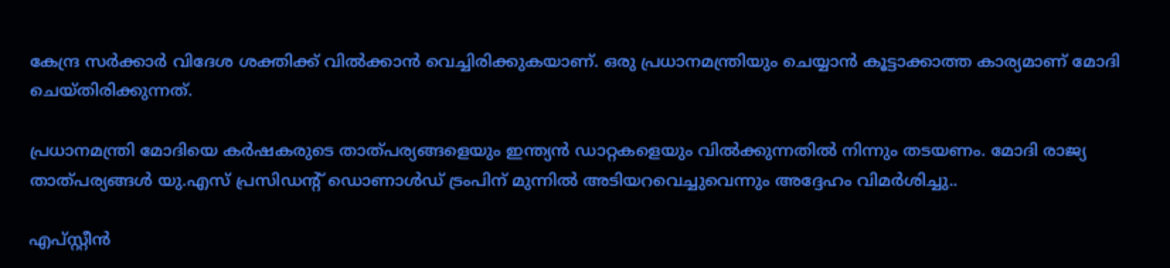കേന്ദ്ര സര്‍ക്കാര്‍ വിദേശ ശക്തിക്ക് വില്‍ക്കാന്‍ വെച്ചിരിക്കുകയാണ്. ഒരു പ്രധാനമന്ത്രിയും ചെയ്യാന്‍ കൂട്ടാക്കാത്ത കാര്യമാണ് മോദി ചെയ്തിരിക്കുന്നത്.

പ്രധാനമന്ത്രി മോദിയെ കര്‍ഷകരുടെ താത്പര്യങ്ങളെയും ഇന്ത്യന്‍ ഡാറ്റകളെയും വില്‍ക്കുന്നതില്‍ നിന്നും തടയണം. മോദി രാജ്യ താത്പര്യങ്ങള്‍ യു.എസ് പ്രസിഡന്റ് ഡൊണാള്‍ഡ് ട്രംപിന് മുന്നില്‍ അടിയറവെച്ചുവെന്നും അദ്ദേഹം വിമര്‍ശിച്ചു..

എപ്സ്റ്റീന്‍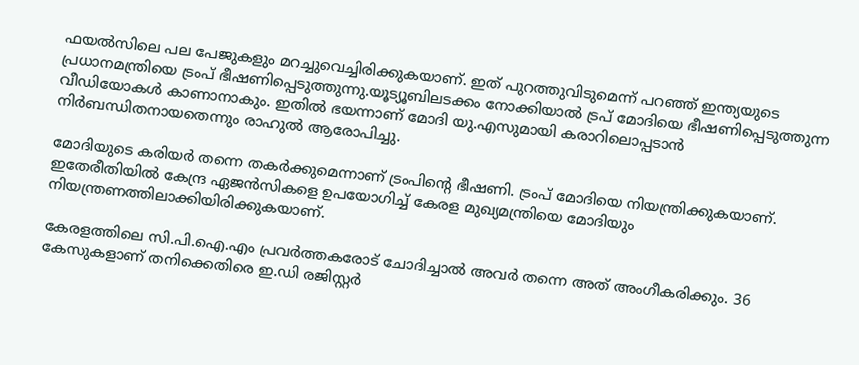ഫയല്‍സിലെ പല പേജുകളും മറച്ചുവെച്ചിരിക്കുകയാണ്. ഇത് പുറത്തുവിടുമെന്ന് പറഞ്ഞ് ഇന്ത്യയുടെ പ്രധാനമന്ത്രിയെ ട്രംപ് ഭീഷണിപ്പെടുത്തുന്നു.യൂട്യൂബിലടക്കം നോക്കിയാല്‍ ട്രപ് മോദിയെ ഭീഷണിപ്പെടുത്തുന്ന വീഡിയോകള്‍ കാണാനാകും. ഇതില്‍ ഭയന്നാണ് മോദി യു.എസുമായി കരാറിലൊപ്പടാന്‍ നിര്‍ബന്ധിതനായതെന്നും രാഹുല്‍ ആരോപിച്ചു.

മോദിയുടെ കരിയര്‍ തന്നെ തകര്‍ക്കുമെന്നാണ് ട്രംപിന്റെ ഭീഷണി. ട്രംപ് മോദിയെ നിയന്ത്രിക്കുകയാണ്. ഇതേരീതിയില്‍ കേന്ദ്ര ഏജന്‍സികളെ ഉപയോഗിച്ച് കേരള മുഖ്യമന്ത്രിയെ മോദിയും നിയന്ത്രണത്തിലാക്കിയിരിക്കുകയാണ്.

കേരളത്തിലെ സി.പി.ഐ.എം പ്രവര്‍ത്തകരോട് ചോദിച്ചാല്‍ അവര്‍ തന്നെ അത് അംഗീകരിക്കും. 36 കേസുകളാണ് തനിക്കെതിരെ ഇ.ഡി രജിസ്റ്റര്‍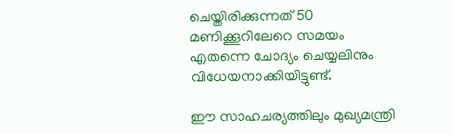ചെയ്തിരിക്കുന്നത് 50 മണിക്കൂറിലേറെ സമയം എതന്നെ ചോദ്യം ചെയ്യലിനും വിധേയനാക്കിയിട്ടുണ്ട്.

ഈ സാഹചര്യത്തിലും മുഖ്യമന്ത്രി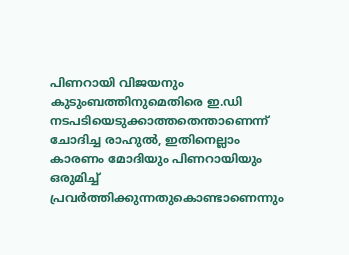പിണറായി വിജയനും കുടുംബത്തിനുമെതിരെ ഇ.ഡി നടപടിയെടുക്കാത്തതെന്താണെന്ന് ചോദിച്ച രാഹുല്‍, ഇതിനെല്ലാം കാരണം മോദിയും പിണറായിയും ഒരുമിച്ച് പ്രവര്‍ത്തിക്കുന്നതുകൊണ്ടാണെന്നും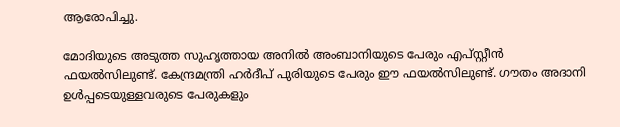ആരോപിച്ചു.

മോദിയുടെ അടുത്ത സുഹൃത്തായ അനില്‍ അംബാനിയുടെ പേരും എപ്സ്റ്റീന്‍ ഫയല്‍സിലുണ്ട്. കേന്ദ്രമന്ത്രി ഹര്‍ദീപ് പുരിയുടെ പേരും ഈ ഫയല്‍സിലുണ്ട്. ഗൗതം അദാനി ഉള്‍പ്പടെയുള്ളവരുടെ പേരുകളും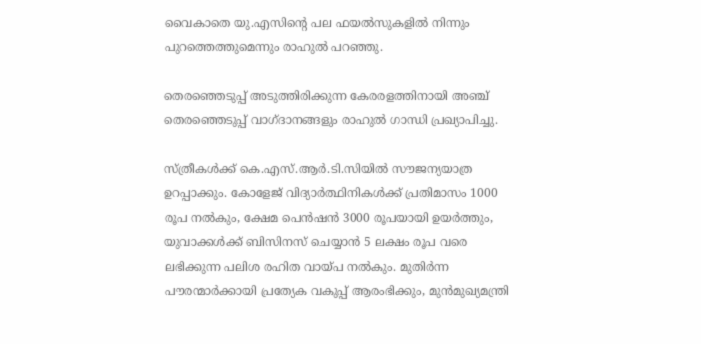വൈകാതെ യു.എസിന്റെ പല ഫയല്‍സുകളില്‍ നിന്നും പുറത്തെത്തുമെന്നും രാഹുല്‍ പറഞ്ഞു.

തെരഞ്ഞെടുപ്പ് അടുത്തിരിക്കുന്ന കേരരളത്തിനായി അഞ്ച് തെരഞ്ഞെടുപ്പ് വാഗ്ദാനങ്ങളും രാഹുല്‍ ഗാന്ധി പ്രഖ്യാപിച്ചു.

സ്ത്രീകള്‍ക്ക് കെ.എസ്.ആര്‍.ടി.സിയില്‍ സൗജന്യയാത്ര ഉറപ്പാക്കും. കോളേജ് വിദ്യാര്‍ത്ഥിനികള്‍ക്ക് പ്രതിമാസം 1000 രൂപ നല്‍കും, ക്ഷേമ പെന്‍ഷന്‍ 3000 രൂപയായി ഉയര്‍ത്തും, യുവാക്കള്‍ക്ക് ബിസിനസ് ചെയ്യാന്‍ 5 ലക്ഷം രൂപ വരെ ലഭിക്കുന്ന പലിശ രഹിത വായ്പ നല്‍കും. മുതിര്‍ന്ന പൗരന്മാര്‍ക്കായി പ്രത്യേക വകുപ്പ് ആരംഭിക്കും, മുന്‍മുഖ്യമന്ത്രി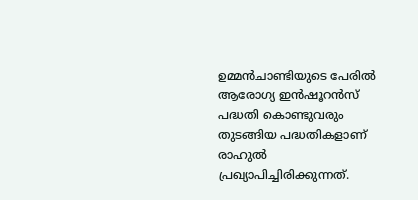ഉമ്മന്‍ചാണ്ടിയുടെ പേരില്‍ ആരോഗ്യ ഇന്‍ഷൂറന്‍സ് പദ്ധതി കൊണ്ടുവരും തുടങ്ങിയ പദ്ധതികളാണ് രാഹുല്‍ പ്രഖ്യാപിച്ചിരിക്കുന്നത്.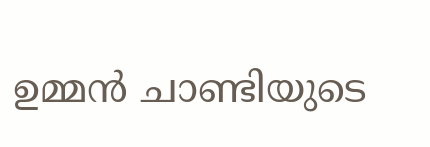ഉമ്മന്‍ ചാണ്ടിയുടെ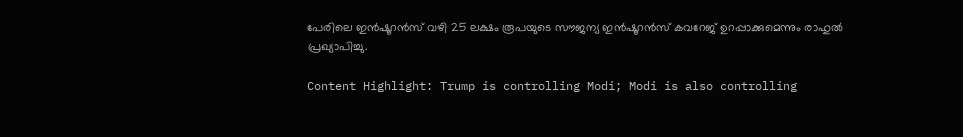പേരിലെ ഇന്‍ഷൂറന്‍സ് വഴി 25 ലക്ഷം രൂപയുടെ സൗജന്യ ഇന്‍ഷൂറന്‍സ് കവറേജ് ഉറപ്പാക്കുമെന്നും രാഹുല്‍ പ്രഖ്യാപിച്ചു.

Content Highlight: Trump is controlling Modi; Modi is also controlling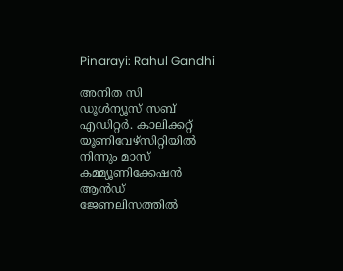Pinarayi: Rahul Gandhi

അനിത സി
ഡൂള്‍ന്യൂസ് സബ് എഡിറ്റര്‍. കാലിക്കറ്റ് യൂണിവേഴ്‌സിറ്റിയില്‍ നിന്നും മാസ് കമ്മ്യൂണിക്കേഷന്‍ ആന്‍ഡ് ജേണലിസത്തില്‍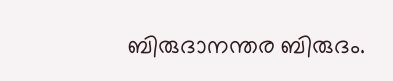ബിരുദാനന്തര ബിരുദം.